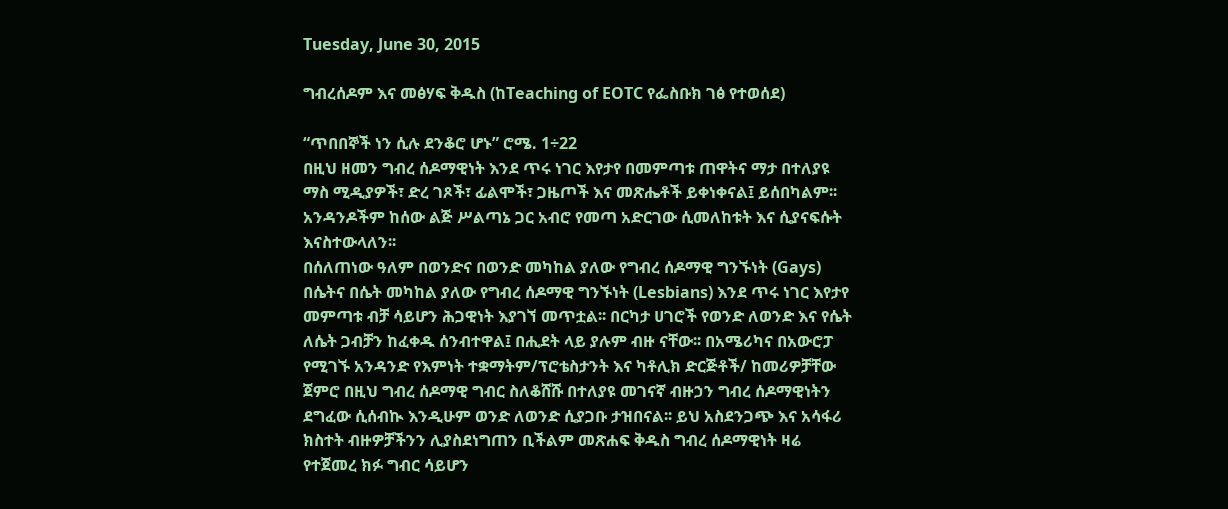Tuesday, June 30, 2015

ግብረሰዶም እና መፅሃፍ ቅዱስ (ከTeaching of EOTC የፌስቡክ ገፅ የተወሰደ)

“ጥበበኞች ነን ሲሉ ደንቆሮ ሆኑ” ሮሜ. 1÷22
በዚህ ዘመን ግብረ ሰዶማዊነት እንደ ጥሩ ነገር እየታየ በመምጣቱ ጠዋትና ማታ በተለያዩ ማስ ሚዲያዎች፣ ድረ ገጾች፣ ፊልሞች፣ ጋዜጦች እና መጽሔቶች ይቀነቀናል፤ ይሰበካልም፡፡ አንዳንዶችም ከሰው ልጅ ሥልጣኔ ጋር አብሮ የመጣ አድርገው ሲመለከቱት እና ሲያናፍሱት እናስተውላለን፡፡
በሰለጠነው ዓለም በወንድና በወንድ መካከል ያለው የግብረ ሰዶማዊ ግንኙነት (Gays) በሴትና በሴት መካከል ያለው የግብረ ሰዶማዊ ግንኙነት (Lesbians) እንደ ጥሩ ነገር እየታየ መምጣቱ ብቻ ሳይሆን ሕጋዊነት እያገኘ መጥቷል፡፡ በርካታ ሀገሮች የወንድ ለወንድ እና የሴት ለሴት ጋብቻን ከፈቀዱ ሰንብተዋል፤ በሒደት ላይ ያሉም ብዙ ናቸው፡፡ በአሜሪካና በአውሮፓ የሚገኙ አንዳንድ የእምነት ተቋማትም/ፕሮቴስታንት እና ካቶሊክ ድርጅቶች/ ከመሪዎቻቸው ጀምሮ በዚህ ግብረ ሰዶማዊ ግብር ስለቆሸሹ በተለያዩ መገናኛ ብዙኃን ግብረ ሰዶማዊነትን ደግፈው ሲሰብኲ እንዲሁም ወንድ ለወንድ ሲያጋቡ ታዝበናል፡፡ ይህ አስደንጋጭ እና አሳፋሪ ክስተት ብዙዎቻችንን ሊያስደነግጠን ቢችልም መጽሐፍ ቅዱስ ግብረ ሰዶማዊነት ዛሬ የተጀመረ ክፉ ግብር ሳይሆን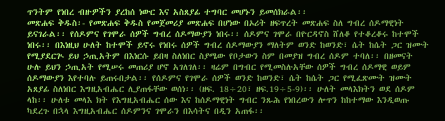ጥንትም የነበረ ብዙዎችን ያረከሰ ነውር እና አስጸያፊ ተግባር መሆኑን ይመሰክራል፡፡
መጽሐፍ ቅዱስ፡- የመጽሐፍ ቅዱስ የመጀመሪያ መጽሐፍ በሆነው በኦሪት ዘፍጥረት መጽሐፍ ስለ ግብረ ሰዶማዊነት ይናገራል፡፡ የሰዶምና የገሞራ ሰዎች ግብረ ሰዶማውያን ነበሩ፡፡ ሰዶምና ገሞራ በዮርዳኖስ ሸለቆ የተቆረቆሩ ከተሞች ነበሩ፡፡ በእነዚህ ሁለት ከተሞች ይኖሩ የነበሩ ሰዎች ግብረ ሰዶማውያን ማለትም ወንድ ከወንድ፣ ሴት ከሴት ጋር ዝሙት የሚያደርጒ ይህ ኃጢአትም በእነርሱ ይበዛ ስለነበር ስያሜው የቦታውን ስም በመያዝ ግብረ ሰዶም ተባለ፡፡ በዘመናት ሁሉ ይህን ኃጢአት የሚሠሩ መጠሪያ ሆኖ አገለገለ፡፡ ዛሬም በግብር የሚመስሉአቸው ሰዎች ግብረ ሰዶማዊ ወይም ሰዶማውያን እየተባሉ ይጠሩበታል፡፡ የሰዶምና የገሞራ ሰዎች ወንድ ከወንድ፣ ሴት ከሴት ጋር የሚፈጽሙት ዝሙት አጸያፊ ስለነበር እግዚአብሔር ሊያጠፋቸው ወሰነ፡፡ (ዘፍ. 18÷20፣ ዘፍ.19÷5-9)፡፡ ሁለት መላእክትን ወደ ሰዶም ላከ፡፡ ሁለቱ መላእ ክት የእግዚአብሔር ሰው እና ከሰዶማዊነት ግብር ንጹሕ የነበረውን ሎጥን ከከተማው እንዲወጡ ካደረጉ በኋላ እግዚአብሔር ሰዶምንና ገሞራን በእሳትና በዲን አጠፋ፡፡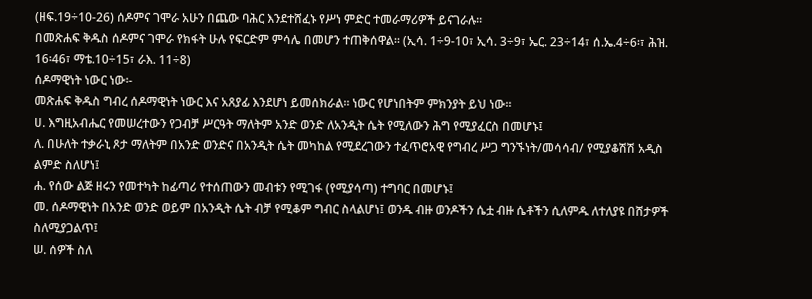(ዘፍ.19÷10-26) ሰዶምና ገሞራ አሁን በጨው ባሕር እንደተሸፈኑ የሥነ ምድር ተመራማሪዎች ይናገራሉ፡፡
በመጽሐፍ ቅዱስ ሰዶምና ገሞራ የክፋት ሁሉ የፍርድም ምሳሌ በመሆን ተጠቅሰዋል፡፡ (ኢሳ. 1÷9-10፣ ኢሳ. 3÷9፣ ኤር. 23÷14፣ ሰ.ኤ.4÷6፡፣ ሕዝ. 16፡46፣ ማቴ.10÷15፣ ራእ. 11÷8)
ሰዶማዊነት ነውር ነው፡-
መጽሐፍ ቅዱስ ግብረ ሰዶማዊነት ነውር እና አጸያፊ እንደሆነ ይመሰክራል፡፡ ነውር የሆነበትም ምክንያት ይህ ነው፡፡
ሀ. እግዚአብሔር የመሠረተውን የጋብቻ ሥርዓት ማለትም አንድ ወንድ ለአንዲት ሴት የሚለውን ሕግ የሚያፈርስ በመሆኑ፤
ለ. በሁለት ተቃራኒ ጾታ ማለትም በአንድ ወንድና በአንዲት ሴት መካከል የሚደረገውን ተፈጥሮአዊ የግብረ ሥጋ ግንኙነት/መሳሳብ/ የሚያቆሽሽ አዲስ ልምድ ስለሆነ፤
ሐ. የሰው ልጅ ዘሩን የመተካት ከፊጣሪ የተሰጠውን መብቱን የሚገፋ (የሚያሳጣ) ተግባር በመሆኑ፤
መ. ሰዶማዊነት በአንድ ወንድ ወይም በአንዲት ሴት ብቻ የሚቆም ግብር ስላልሆነ፤ ወንዱ ብዙ ወንዶችን ሴቷ ብዙ ሴቶችን ሲለምዱ ለተለያዩ በሸታዎች ስለሚያጋልጥ፤
ሠ. ሰዎች ስለ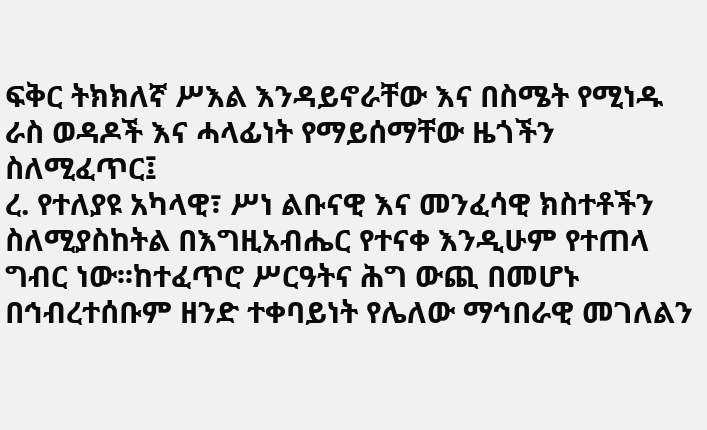ፍቅር ትክክለኛ ሥእል እንዳይኖራቸው እና በስሜት የሚነዱ ራስ ወዳዶች እና ሓላፊነት የማይሰማቸው ዜጎችን ስለሚፈጥር፤
ረ. የተለያዩ አካላዊ፣ ሥነ ልቡናዊ እና መንፈሳዊ ክስተቶችን ስለሚያስከትል በእግዚአብሔር የተናቀ እንዲሁም የተጠላ ግብር ነው፡፡ከተፈጥሮ ሥርዓትና ሕግ ውጪ በመሆኑ በኅብረተሰቡም ዘንድ ተቀባይነት የሌለው ማኅበራዊ መገለልን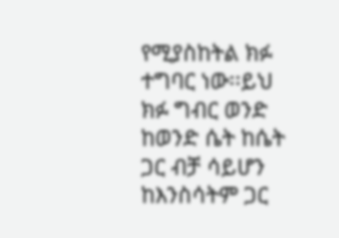የሚያስከትል ክፉ ተግባር ነው፡፡ይህ ክፉ ግብር ወንድ ከወንድ ሴት ከሴት ጋር ብቻ ሳይሆን ከእንስሳትም ጋር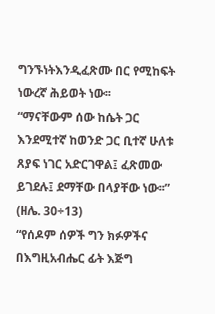ግንኙነትእንዲፈጽሙ በር የሚከፍት ነውረኛ ሕይወት ነው፡፡
“ማናቸውም ሰው ከሴት ጋር እንደሚተኛ ከወንድ ጋር ቢተኛ ሁለቱ ጸያፍ ነገር አድርገዋል፤ ፈጽመው ይገደሉ፤ ደማቸው በላያቸው ነው፡፡” (ዘሌ. 30÷13)
“የሰዶም ሰዎች ግን ክፉዎችና በእግዚአብሔር ፊት እጅግ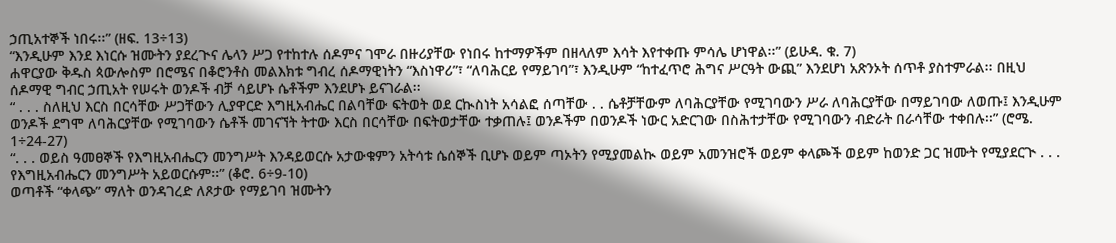ኃጢአተኞች ነበሩ፡፡” (ዘፍ. 13÷13)
“እንዲሁም እንደ እነርሱ ዝሙትን ያደረጒና ሌላን ሥጋ የተከተሉ ሰዶምና ገሞራ በዙሪያቸው የነበሩ ከተማዎችም በዘላለም እሳት እየተቀጡ ምሳሌ ሆነዋል፡፡” (ይሁዳ. ቁ. 7)
ሐዋርያው ቅዱስ ጳውሎስም በሮሜና በቆሮንቶስ መልእክቱ ግብረ ሰዶማዊነትን “እስነዋሪ”፣ “ለባሕርይ የማይገባ”፣ እንዲሁም “ከተፈጥሮ ሕግና ሥርዓት ውጪ” እንደሆነ አጽንኦት ሰጥቶ ያስተምራል፡፡ በዚህ ሰዶማዊ ግብር ኃጢአት የሠሩት ወንዶች ብቻ ሳይሆኑ ሴቶችም እንደሆኑ ይናገራል፡፡
“ . . . ስለዚህ እርስ በርሳቸው ሥጋቸውን ሊያዋርድ እግዚአብሔር በልባቸው ፍትወት ወደ ርኲስነት አሳልፎ ሰጣቸው . . ሴቶቻቸውም ለባሕርያቸው የሚገባውን ሥራ ለባሕርያቸው በማይገባው ለወጡ፤ እንዲሁም ወንዶች ደግሞ ለባሕርያቸው የሚገባውን ሴቶች መገናኘት ትተው እርስ በርሳቸው በፍትወታቸው ተቃጠሉ፤ ወንዶችም በወንዶች ነውር አድርገው በስሕተታቸው የሚገባውን ብድራት በራሳቸው ተቀበሉ፡፡” (ሮሜ. 1÷24-27)
“. . . ወይስ ዓመፀኞች የእግዚአብሔርን መንግሥት እንዳይወርሱ አታውቁምን አትሳቱ ሴሰኞች ቢሆኑ ወይም ጣኦትን የሚያመልኲ ወይም አመንዝሮች ወይም ቀላጮች ወይም ከወንድ ጋር ዝሙት የሚያደርጒ . . . የእግዚአብሔርን መንግሥት አይወርሱም፡፡” (ቆሮ. 6÷9-10)
ወጣቶች “ቀላጭ” ማለት ወንዳገረድ ለጾታው የማይገባ ዝሙትን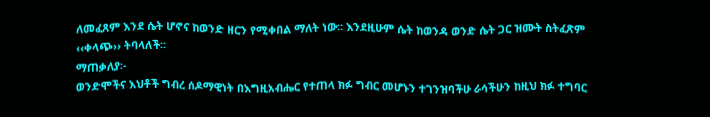ለመፈጸም እንደ ሴት ሆኖና ከወንድ ዘርን የሚቀበል ማለት ነው፡፡ እንደዚሁም ሴት ከወንዳ ወንድ ሴት ጋር ዝሙት ስትፈጽም ‹‹ቀላጭ›› ትባላለች፡፡
ማጠቃለያ፡-
ወንድሞችና እህቶች ግብረ ሰዶማዊነት በእግዚአብሔር የተጠላ ክፉ ግብር መሆኑን ተገንዝባችሁ ራሳችሁን ከዚህ ክፉ ተግባር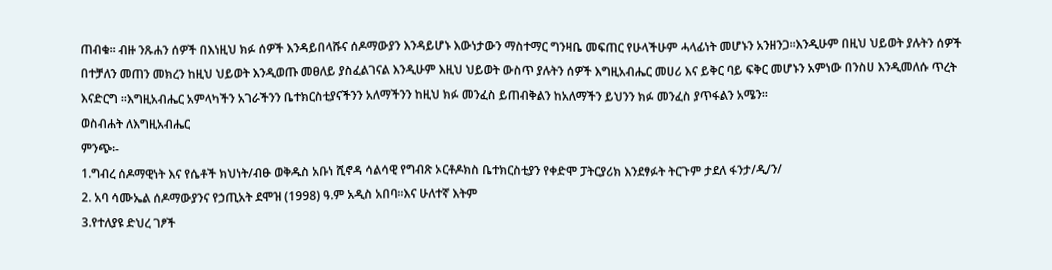ጠብቁ፡፡ ብዙ ንጹሐን ሰዎች በእነዚህ ክፉ ሰዎች እንዳይበላሹና ሰዶማውያን እንዳይሆኑ እውነታውን ማስተማር ግንዛቤ መፍጠር የሁላችሁም ሓላፊነት መሆኑን አንዘንጋ፡፡እንዲሁም በዚህ ህይወት ያሉትን ሰዎች በተቻለን መጠን መክረን ከዚህ ህይወት እንዲወጡ መፀለይ ያስፈልገናል እንዲሁም እዚህ ህይወት ውስጥ ያሉትን ሰዎች እግዚአብሔር መሀሪ እና ይቅር ባይ ፍቅር መሆኑን አምነው በንስሀ እንዲመለሱ ጥረት እናድርግ ፡፡እግዚአብሔር አምላካችን አገራችንን ቤተክርስቲያናችንን አለማችንን ከዚህ ክፉ መንፈስ ይጠብቅልን ከአለማችን ይህንን ክፉ መንፈስ ያጥፋልን አሜን፡፡
ወስብሐት ለእግዚአብሔር
ምንጭ፡-
1.ግብረ ሰዶማዊነት እና የሴቶች ክህነት/ብፁ ወቅዱስ አቡነ ሺኖዳ ሳልሳዊ የግብጽ ኦርቶዶክስ ቤተክርስቲያን የቀድሞ ፓትርያሪክ እንደፃፉት ትርጉም ታደለ ፋንታ/ዲ/ን/
2. አባ ሳሙኤል ሰዶማውያንና የኃጢአት ደሞዝ (1998) ዓ.ም አዲስ አበባ፡፡እና ሁለተኛ እትም
3.የተለያዩ ድህረ ገፆች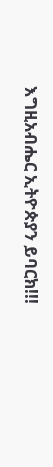እግዚአብሔር ኢትዮጵያን ይባርክ!!!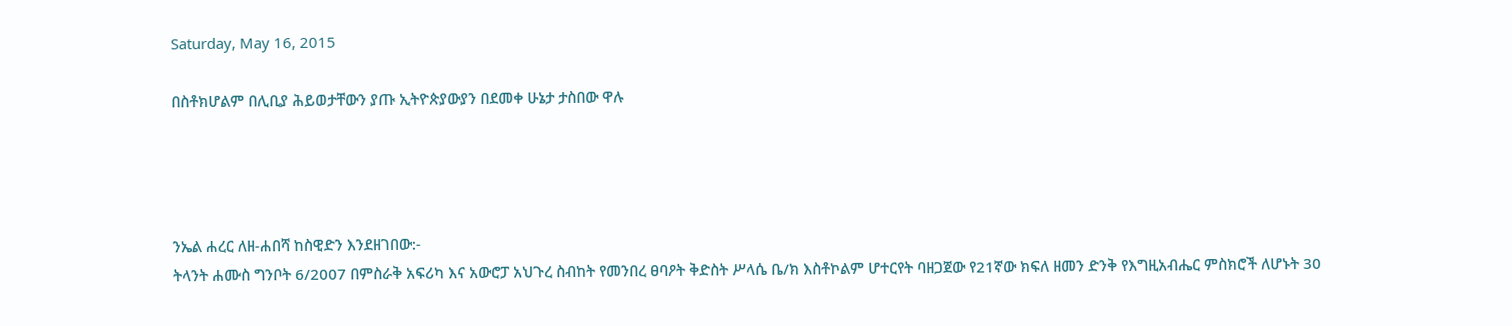Saturday, May 16, 2015

በስቶክሆልም በሊቢያ ሕይወታቸውን ያጡ ኢትዮጵያውያን በደመቀ ሁኔታ ታስበው ዋሉ




ንኤል ሐረር ለዘ-ሐበሻ ከስዊድን እንደዘገበው:-
ትላንት ሐሙስ ግንቦት 6/2007 በምስራቅ አፍሪካ እና አውሮፓ አህጉረ ስብከት የመንበረ ፀባዖት ቅድስት ሥላሴ ቤ/ክ እስቶኮልም ሆተርየት ባዘጋጀው የ21ኛው ክፍለ ዘመን ድንቅ የእግዚአብሔር ምስክሮች ለሆኑት 30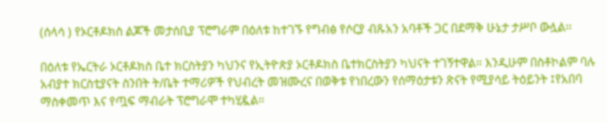(ሰላሳ ) የኦርቶዶክስ ልጆች መታሰቢያ ፕሮግራም በዕለቱ ከተገኙ የግብፅ የሶርያ ብጹአን አባቶች ጋር በደማቅ ሁኔታ ታሥቦ ውሏል፡፡

በዕለቱ የኤርትራ ኦርቶዶክስ ቤተ ክርስትያን ካህንና የኢትዮጵያ ኦርቶዶክስ ቤተክርስትያን ካህናት ተገኝተዋል። እንዲሁም በስቶኮልም ባሉ አብያተ ክርስቲያናት ስንበት ት/ቤት ተማሪዎች የህብረት መዝሙረና በወቅቱ የነበረውን የሰማዕታቱን ጽናት የሚያሳይ ትዕይንት ፤የአበባ ማስቀመጥ እና የጧፍ ማብራት ፕሮግራሞ ተካሂዷል።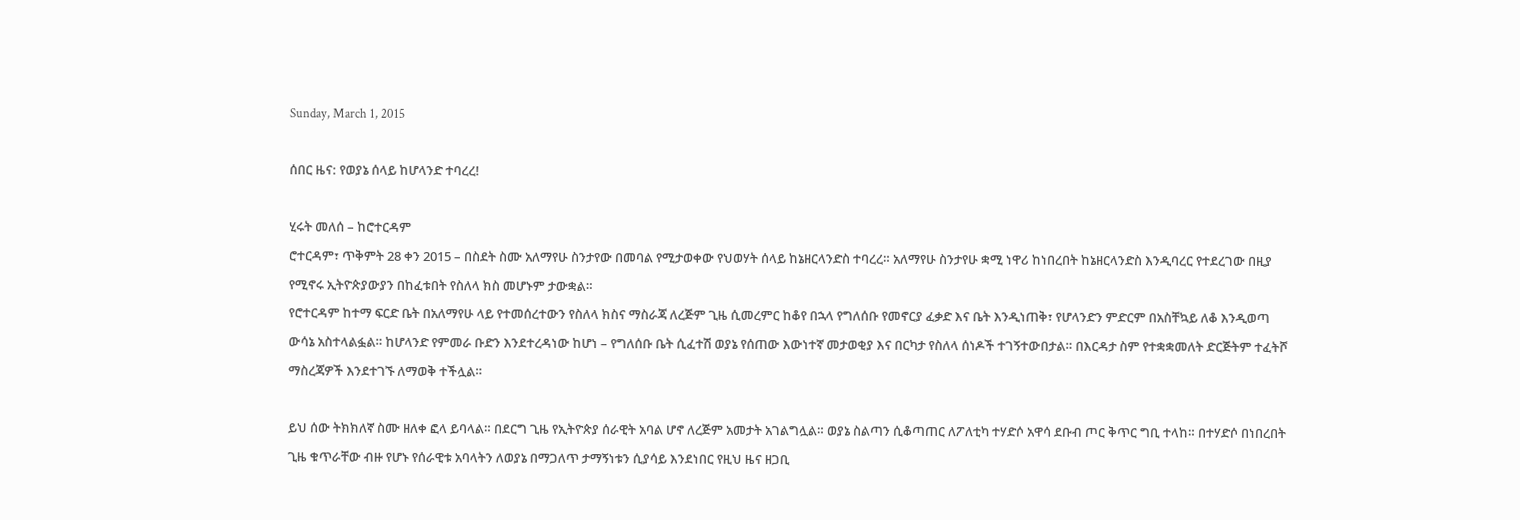Sunday, March 1, 2015

ሰበር ዜና: የወያኔ ሰላይ ከሆላንድ ተባረረ!

ሂሩት መለሰ – ከሮተርዳም
ሮተርዳም፣ ጥቅምት 28 ቀን 2015 – በስደት ስሙ አለማየሁ ስንታየው በመባል የሚታወቀው የህወሃት ሰላይ ከኔዘርላንድስ ተባረረ። አለማየሁ ስንታየሁ ቋሚ ነዋሪ ከነበረበት ከኔዘርላንድስ እንዲባረር የተደረገው በዚያ የሚኖሩ ኢትዮጵያውያን በከፈቱበት የስለላ ክስ መሆኑም ታውቋል።
የሮተርዳም ከተማ ፍርድ ቤት በአለማየሁ ላይ የተመሰረተውን የስለላ ክስና ማስራጃ ለረጅም ጊዜ ሲመረምር ከቆየ በኋላ የግለሰቡ የመኖርያ ፈቃድ እና ቤት እንዲነጠቅ፣ የሆላንድን ምድርም በአስቸኳይ ለቆ እንዲወጣ ውሳኔ አስተላልፏል። ከሆላንድ የምመራ ቡድን እንደተረዳነው ከሆነ – የግለሰቡ ቤት ሲፈተሽ ወያኔ የሰጠው እውነተኛ መታወቂያ እና በርካታ የስለላ ሰነዶች ተገኝተውበታል። በእርዳታ ስም የተቋቋመለት ድርጅትም ተፈትሾ ማስረጃዎች እንደተገኙ ለማወቅ ተችሏል።

ይህ ሰው ትክክለኛ ስሙ ዘለቀ ፎላ ይባላል። በደርግ ጊዜ የኢትዮጵያ ሰራዊት አባል ሆኖ ለረጅም አመታት አገልግሏል። ወያኔ ስልጣን ሲቆጣጠር ለፖለቲካ ተሃድሶ አዋሳ ደቡብ ጦር ቅጥር ግቢ ተላከ። በተሃድሶ በነበረበት ጊዜ ቁጥራቸው ብዙ የሆኑ የሰራዊቱ አባላትን ለወያኔ በማጋለጥ ታማኝነቱን ሲያሳይ እንደነበር የዚህ ዜና ዘጋቢ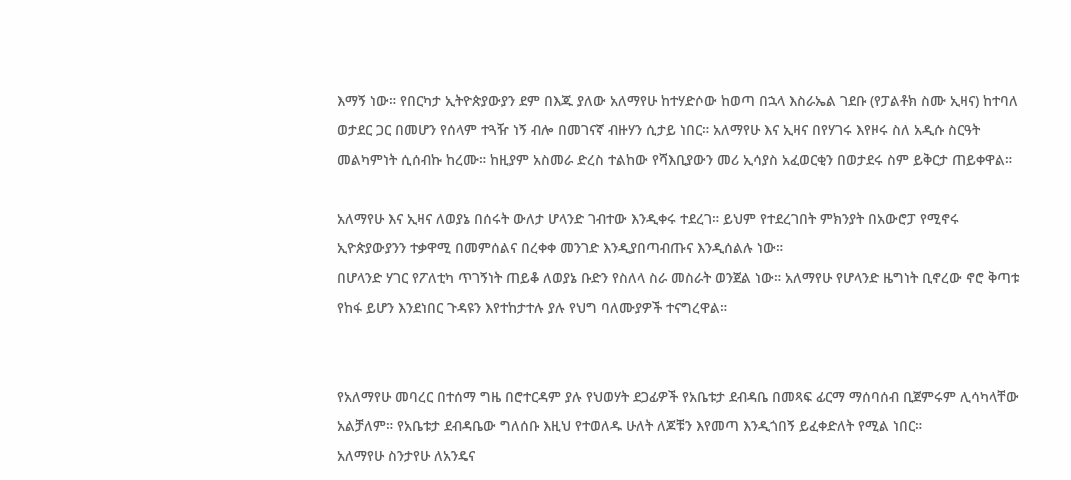እማኝ ነው። የበርካታ ኢትዮጵያውያን ደም በእጁ ያለው አለማየሁ ከተሃድሶው ከወጣ በኋላ እስራኤል ገደቡ (የፓልቶክ ስሙ ኢዛና) ከተባለ ወታደር ጋር በመሆን የሰላም ተጓዥ ነኝ ብሎ በመገናኛ ብዙሃን ሲታይ ነበር። አለማየሁ እና ኢዛና በየሃገሩ እየዞሩ ስለ አዲሱ ስርዓት መልካምነት ሲሰብኩ ከረሙ። ከዚያም አስመራ ድረስ ተልከው የሻእቢያውን መሪ ኢሳያስ አፈወርቂን በወታደሩ ስም ይቅርታ ጠይቀዋል።

አለማየሁ እና ኢዛና ለወያኔ በሰሩት ውለታ ሆላንድ ገብተው እንዲቀሩ ተደረገ። ይህም የተደረገበት ምክንያት በአውሮፓ የሚኖሩ ኢዮጵያውያንን ተቃዋሚ በመምሰልና በረቀቀ መንገድ እንዲያበጣብጡና እንዲሰልሉ ነው።
በሆላንድ ሃገር የፖለቲካ ጥገኝነት ጠይቆ ለወያኔ ቡድን የስለላ ስራ መስራት ወንጀል ነው። አለማየሁ የሆላንድ ዜግነት ቢኖረው ኖሮ ቅጣቱ የከፋ ይሆን እንደነበር ጉዳዩን እየተከታተሉ ያሉ የህግ ባለሙያዎች ተናግረዋል።


የአለማየሁ መባረር በተሰማ ግዜ በሮተርዳም ያሉ የህወሃት ደጋፊዎች የአቤቱታ ደብዳቤ በመጻፍ ፊርማ ማሰባሰብ ቢጀምሩም ሊሳካላቸው አልቻለም። የአቤቱታ ደብዳቤው ግለሰቡ እዚህ የተወለዱ ሁለት ለጆቹን እየመጣ እንዲጎበኝ ይፈቀድለት የሚል ነበር።
አለማየሁ ስንታየሁ ለአንዴና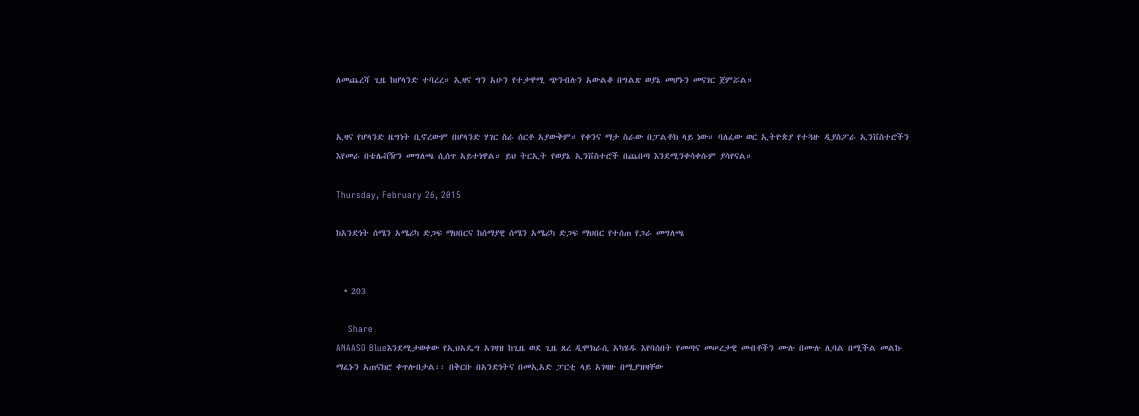ለመጨረሻ ጊዜ ከሆላንድ ተባረረ። ኢዛና ግን አሁን የተቃዋሚ ጭንብሉን አውልቆ በግልጽ ወያኔ መሆኑን መናገር ጀምሯል።


ኢዛና የሆላንድ ዜግነት ቢኖረውም በሆላንድ ሃገር ስራ ሰርቶ አያውቅም። የቀንና ማታ ስራው በፓልቶክ ላይ ነው። ባለፈው ወር ኢትዮጵያ የተጓዙ ዲያስፖራ ኢንቨስተሮችን እየመራ በቴሌቭዥን መግለጫ ሲሰጥ አይተነዋል። ይህ ትርኢት የወያኔ ኢንቨስተሮች በጨበጣ እንደሚንቀሳቀሱም ያሳየናል።

Thursday, February 26, 2015

ከአንድነት ሰሜን አሜሪካ ድጋፍ ማህበርና ከሰማያዊ ሰሜን አሜሪካ ድጋፍ ማህበር የተሰጠ የጋራ መግለጫ


  • 203

    Share
ANAASO Blueእንደሚታወቀው የኢህአዴግ አገዛዝ ከጊዜ ወደ ጊዜ ጸረ ዲሞክራሲ አካሄዱ እየባሰበት የመጣና መሠረታዊ መብቶችን ሙሉ በሙሉ ሊባል በሚችል መልኩ ማፈኑን አጠናክሮ ቀጥሎበታል፡፡ በቅርቡ በአንድነትና በመኢአድ ፓርቲ ላይ አገዛዙ በሚያዝዛቸው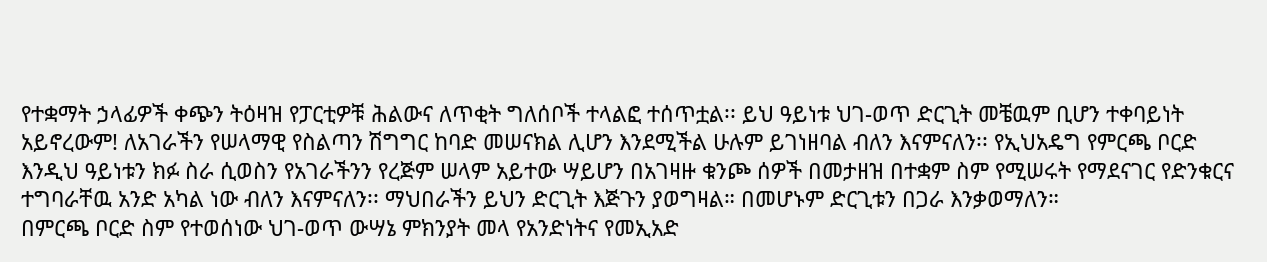የተቋማት ኃላፊዎች ቀጭን ትዕዛዝ የፓርቲዎቹ ሕልውና ለጥቂት ግለሰቦች ተላልፎ ተሰጥቷል፡፡ ይህ ዓይነቱ ህገ-ወጥ ድርጊት መቼዉም ቢሆን ተቀባይነት አይኖረውም! ለአገራችን የሠላማዊ የስልጣን ሽግግር ከባድ መሠናክል ሊሆን እንደሚችል ሁሉም ይገነዘባል ብለን እናምናለን፡፡ የኢህአዴግ የምርጫ ቦርድ እንዲህ ዓይነቱን ክፉ ስራ ሲወስን የአገራችንን የረጅም ሠላም አይተው ሣይሆን በአገዛዙ ቁንጮ ሰዎች በመታዘዝ በተቋም ስም የሚሠሩት የማደናገር የድንቁርና ተግባራቸዉ አንድ አካል ነው ብለን እናምናለን፡፡ ማህበራችን ይህን ድርጊት እጅጉን ያወግዛል። በመሆኑም ድርጊቱን በጋራ እንቃወማለን።
በምርጫ ቦርድ ስም የተወሰነው ህገ-ወጥ ውሣኔ ምክንያት መላ የአንድነትና የመኢአድ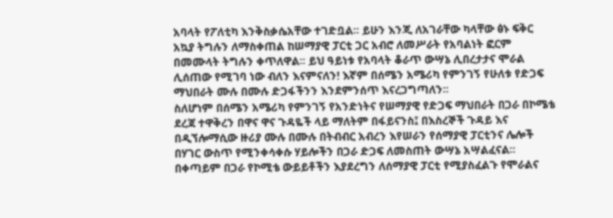አባላት የፖለቲካ እንቅስቃሴአቸው ተገድቧል፡፡ ይሁን እንጂ ለአገራቸው ካላቸው ፅኑ ፍቅር አኳያ ትግሉን ለማስቀጠል ከሠማያዊ ፓርቲ ጋር አብሮ ለመሥራት የአባልነት ፎርም በመሙላት ትግሉን ቀጥለዋል፡፡ ይህ ዓይነቱ የአባላት ቆራጥ ውሣኔ ሊበረታታና ሞራል ሊሰጠው የሚገባ ነው ብለን እናምናለን! እኛም በሰሜን አሜሪካ የምንገኝ የሁለቱ የድጋፍ ማህበራት ሙሉ በሙሉ ድጋፋችንን እንደምንሰጥ እናረጋግጣለን፡፡
ስለሆነም በሰሜን አሜሪካ የምንገኝ የአንድነትና የሠማያዊ የድጋፍ ማህበራት በጋራ በኮሜቴ ደረጃ ተዋቅረን በዋና ዋና ጉዳዬች ላይ ማለትም በፋይናንስ፤ በእስረኞች ጉዳይ እና በዲኘሎማሲው ዙሪያ ሙሉ በሙሉ በትብብር አብረን እየሠራን የሰማያዊ ፓርቲንና ሌሎች በሃገር ውስጥ የሚንቀሳቀሱ ሃይሎችን በጋራ ድጋፍ ለመስጠት ውሣኔ አሣልፈናል፡፡ በቀጣይም በጋራ የኮሚቴ ውይይቶችን እያደረግን ለሰማያዊ ፓርቲ የሚያስፈልጉ የሞራልና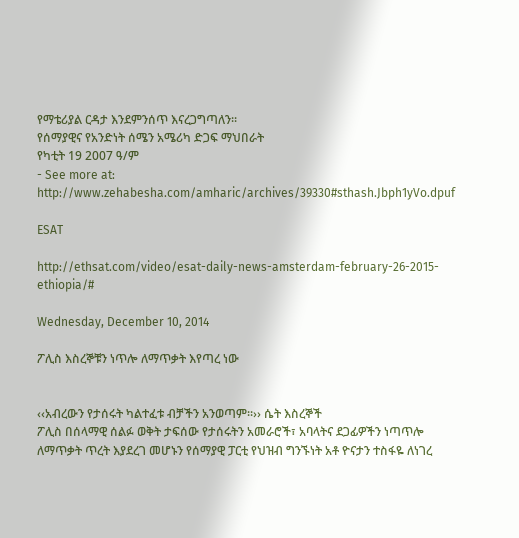የማቴሪያል ርዳታ እንደምንሰጥ እናረጋግጣለን፡፡
የሰማያዊና የአንድነት ሰሜን አሜሪካ ድጋፍ ማህበራት
የካቲት 19 2007 ዓ/ም
- See more at: http://www.zehabesha.com/amharic/archives/39330#sthash.Jbph1yVo.dpuf

ESAT

http://ethsat.com/video/esat-daily-news-amsterdam-february-26-2015-ethiopia/#

Wednesday, December 10, 2014

ፖሊስ እስረኞቹን ነጥሎ ለማጥቃት እየጣረ ነው


‹‹አብረውን የታሰሩት ካልተፈቱ ብቻችን አንወጣም፡፡›› ሴት እስረኞች
ፖሊስ በሰላማዊ ሰልፉ ወቅት ታፍሰው የታሰሩትን አመራሮች፣ አባላትና ደጋፊዎችን ነጣጥሎ ለማጥቃት ጥረት እያደረገ መሆኑን የሰማያዊ ፓርቲ የህዝብ ግንኙነት አቶ ዮናታን ተስፋዬ ለነገረ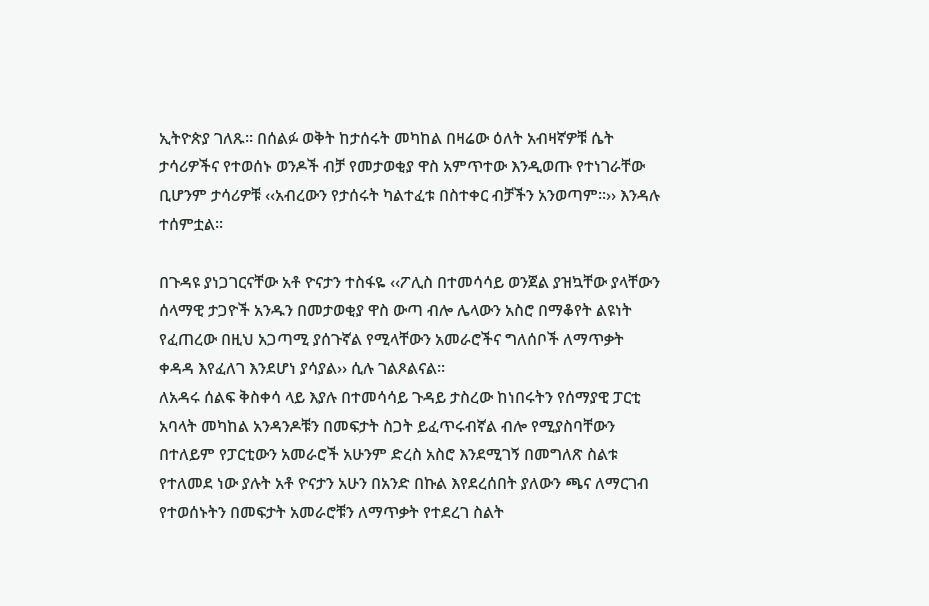ኢትዮጵያ ገለጹ፡፡ በሰልፉ ወቅት ከታሰሩት መካከል በዛሬው ዕለት አብዛኛዎቹ ሴት ታሳሪዎችና የተወሰኑ ወንዶች ብቻ የመታወቂያ ዋስ አምጥተው እንዲወጡ የተነገራቸው ቢሆንም ታሳሪዎቹ ‹‹አብረውን የታሰሩት ካልተፈቱ በስተቀር ብቻችን አንወጣም፡፡›› እንዳሉ ተሰምቷል፡፡

በጉዳዩ ያነጋገርናቸው አቶ ዮናታን ተስፋዬ ‹‹ፖሊስ በተመሳሳይ ወንጀል ያዝኳቸው ያላቸውን ሰላማዊ ታጋዮች አንዱን በመታወቂያ ዋስ ውጣ ብሎ ሌላውን አስሮ በማቆየት ልዩነት የፈጠረው በዚህ አጋጣሚ ያሰጉኛል የሚላቸውን አመራሮችና ግለሰቦች ለማጥቃት ቀዳዳ እየፈለገ እንደሆነ ያሳያል›› ሲሉ ገልጾልናል፡፡
ለአዳሩ ሰልፍ ቅስቀሳ ላይ እያሉ በተመሳሳይ ጉዳይ ታስረው ከነበሩትን የሰማያዊ ፓርቲ አባላት መካከል አንዳንዶቹን በመፍታት ስጋት ይፈጥሩብኛል ብሎ የሚያስባቸውን በተለይም የፓርቲውን አመራሮች አሁንም ድረስ አስሮ እንደሚገኝ በመግለጽ ስልቱ የተለመደ ነው ያሉት አቶ ዮናታን አሁን በአንድ በኩል እየደረሰበት ያለውን ጫና ለማርገብ የተወሰኑትን በመፍታት አመራሮቹን ለማጥቃት የተደረገ ስልት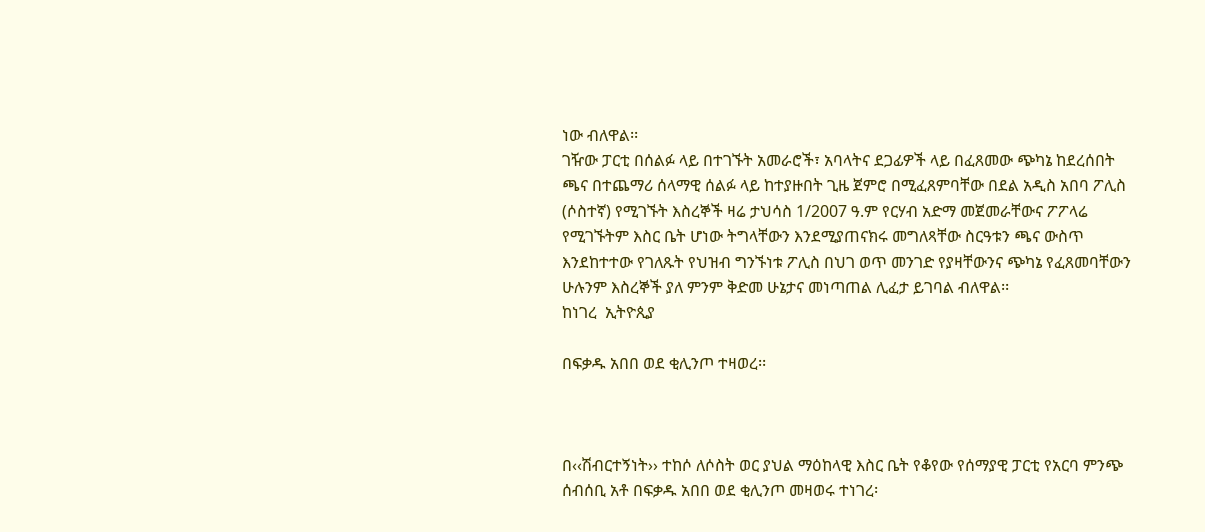ነው ብለዋል፡፡
ገዥው ፓርቲ በሰልፉ ላይ በተገኙት አመራሮች፣ አባላትና ደጋፊዎች ላይ በፈጸመው ጭካኔ ከደረሰበት ጫና በተጨማሪ ሰላማዊ ሰልፉ ላይ ከተያዙበት ጊዜ ጀምሮ በሚፈጸምባቸው በደል አዲስ አበባ ፖሊስ (ሶስተኛ) የሚገኙት እስረኞች ዛሬ ታህሳስ 1/2007 ዓ.ም የርሃብ አድማ መጀመራቸውና ፖፖላሬ የሚገኙትም እስር ቤት ሆነው ትግላቸውን እንደሚያጠናክሩ መግለጻቸው ስርዓቱን ጫና ውስጥ እንደከተተው የገለጹት የህዝብ ግንኙነቱ ፖሊስ በህገ ወጥ መንገድ የያዛቸውንና ጭካኔ የፈጸመባቸውን ሁሉንም እስረኞች ያለ ምንም ቅድመ ሁኔታና መነጣጠል ሊፈታ ይገባል ብለዋል፡፡
ከነገረ  ኢትዮጲያ

በፍቃዱ አበበ ወደ ቂሊንጦ ተዛወረ፡፡



በ‹‹ሽብርተኝነት›› ተከሶ ለሶስት ወር ያህል ማዕከላዊ እስር ቤት የቆየው የሰማያዊ ፓርቲ የአርባ ምንጭ ሰብሰቢ አቶ በፍቃዱ አበበ ወደ ቂሊንጦ መዛወሩ ተነገረ፡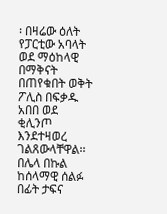፡ በዛሬው ዕለት የፓርቲው አባላት ወደ ማዕከላዊ በማቅናት በጠየቁበት ወቅት ፖሊስ በፍቃዱ አበበ ወደ ቂሊንጦ እንደተዛወረ ገልጸውላቸዋል፡፡
በሌላ በኩል ከሰላማዊ ሰልፉ በፊት ታፍና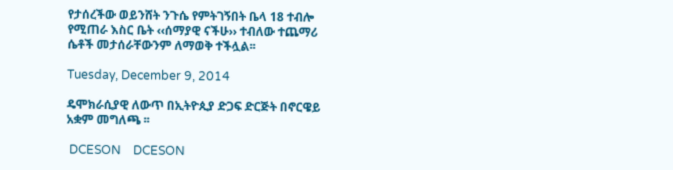የታሰረችው ወይንሸት ንጉሴ የምትገኝበት ቤላ 18 ተብሎ የሚጠራ እስር ቤት ‹‹ሰማያዊ ናችሁ›› ተብለው ተጨማሪ ሴቶች መታሰራቸውንም ለማወቅ ተችሏል፡፡

Tuesday, December 9, 2014

ዴሞክራሲያዊ ለውጥ በኢትዮጲያ ድጋፍ ድርጅት በኖርዌይ አቋም መግለጫ ፡፡

 DCESON    DCESON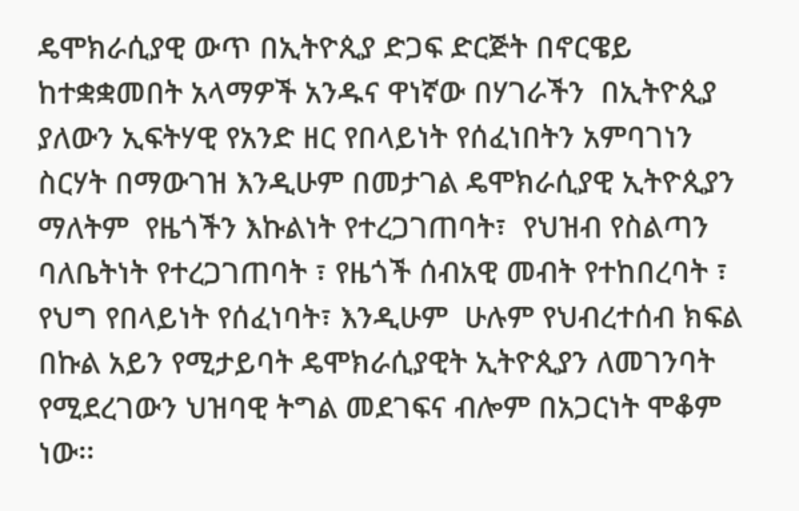ዴሞክራሲያዊ ውጥ በኢትዮጲያ ድጋፍ ድርጅት በኖርዌይ  ከተቋቋመበት አላማዎች አንዱና ዋነኛው በሃገራችን  በኢትዮጲያ ያለውን ኢፍትሃዊ የአንድ ዘር የበላይነት የሰፈነበትን አምባገነን  ስርሃት በማውገዝ እንዲሁም በመታገል ዴሞክራሲያዊ ኢትዮጲያን ማለትም  የዜጎችን እኩልነት የተረጋገጠባት፣  የህዝብ የስልጣን ባለቤትነት የተረጋገጠባት ፣ የዜጎች ሰብአዊ መብት የተከበረባት ፣  የህግ የበላይነት የሰፈነባት፣ እንዲሁም  ሁሉም የህብረተሰብ ክፍል በኩል አይን የሚታይባት ዴሞክራሲያዊት ኢትዮጲያን ለመገንባት የሚደረገውን ህዝባዊ ትግል መደገፍና ብሎም በአጋርነት ሞቆም ነው፡፡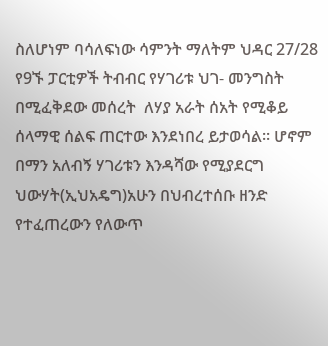ስለሆነም ባሳለፍነው ሳምንት ማለትም ህዳር 27/28 የ9ኙ ፓርቲዎች ትብብር የሃገሪቱ ህገ- መንግስት በሚፈቅደው መሰረት  ለሃያ አራት ሰአት የሚቆይ ሰላማዊ ሰልፍ ጠርተው እንደነበረ ይታወሳል፡፡ ሆኖም በማን አለብኝ ሃገሪቱን እንዳሻው የሚያደርግ ህውሃት(ኢህአዴግ)አሁን በህብረተሰቡ ዘንድ የተፈጠረውን የለውጥ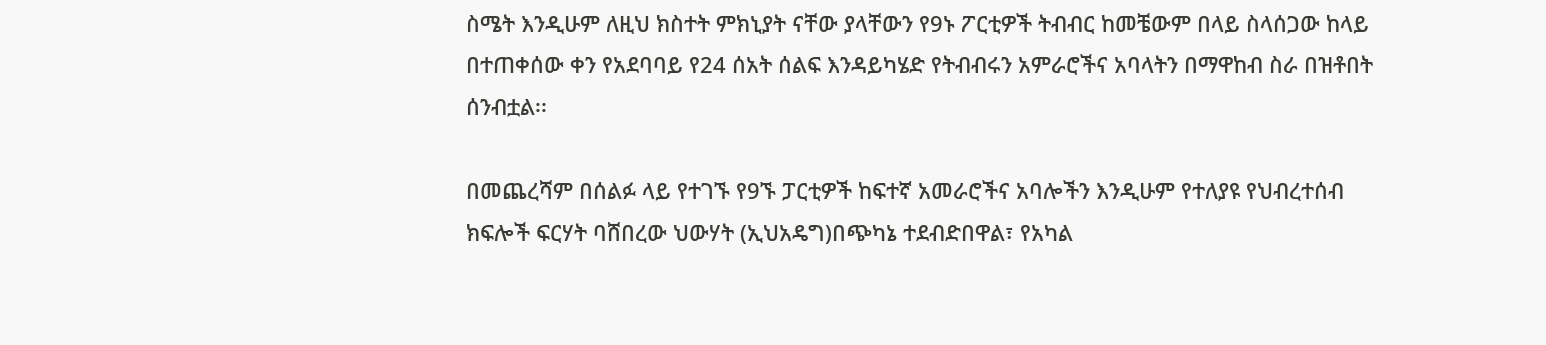ስሜት እንዲሁም ለዚህ ክስተት ምክኒያት ናቸው ያላቸውን የ9ኑ ፖርቲዎች ትብብር ከመቼውም በላይ ስላሰጋው ከላይ  በተጠቀሰው ቀን የአደባባይ የ24 ሰአት ሰልፍ እንዳይካሄድ የትብብሩን አምራሮችና አባላትን በማዋከብ ስራ በዝቶበት ሰንብቷል፡፡

በመጨረሻም በሰልፉ ላይ የተገኙ የ9ኙ ፓርቲዎች ከፍተኛ አመራሮችና አባሎችን እንዲሁም የተለያዩ የህብረተሰብ ክፍሎች ፍርሃት ባሸበረው ህውሃት (ኢህአዴግ)በጭካኔ ተደብድበዋል፣ የአካል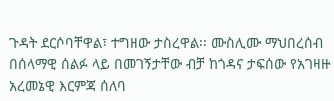ጉዳት ደርሶባቸዋል፣ ተግዘው ታስረዋል፡፡ ሙስሊሙ ማህበረሰብ  በሰላማዊ ሰልፉ ላይ በመገኝታቸው ብቻ ከጎዳና ታፍሰው የአገዛዙ አረመኔዊ እርምጃ ሰለባ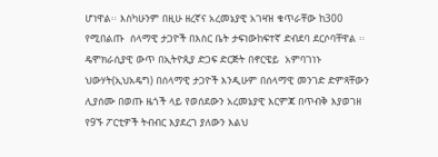ሆነዋል፡፡ እስካሁንም በዚሁ ዘረኛና አረመኔያዊ አገዛዝ ቁጥራቸው ከ300 የሚበልጡ  ሰላማዊ ታጋዮች በእስር ቤት ታፍነውከፍተኛ ድብደባ ደርሶባቸዋል ፡፡
ዴሞክራሲያዊ ውጥ በኢትዮጲያ ድጋፍ ድርጅት በኖርዌይ  አምባገነኑ ህውሃት(ኢህአዴግ) በሰላማዊ ታጋዮች እንዲሁም በሰላማዊ መንገድ ድምጻቸውን ሊያሰሙ በወጡ ዜጎች ላይ የወሰደውን አረመኔያዊ እርምጃ በጥብቅ እያወገዘ የ9ኙ ፖርቲዎች ትብብር እያደረገ ያለውን እልህ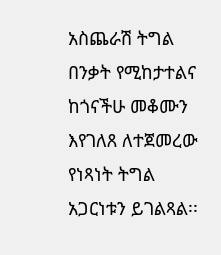አስጨራሽ ትግል በንቃት የሚከታተልና ከጎናችሁ መቆሙን እየገለጸ ለተጀመረው የነጻነት ትግል አጋርነቱን ይገልጻል፡፡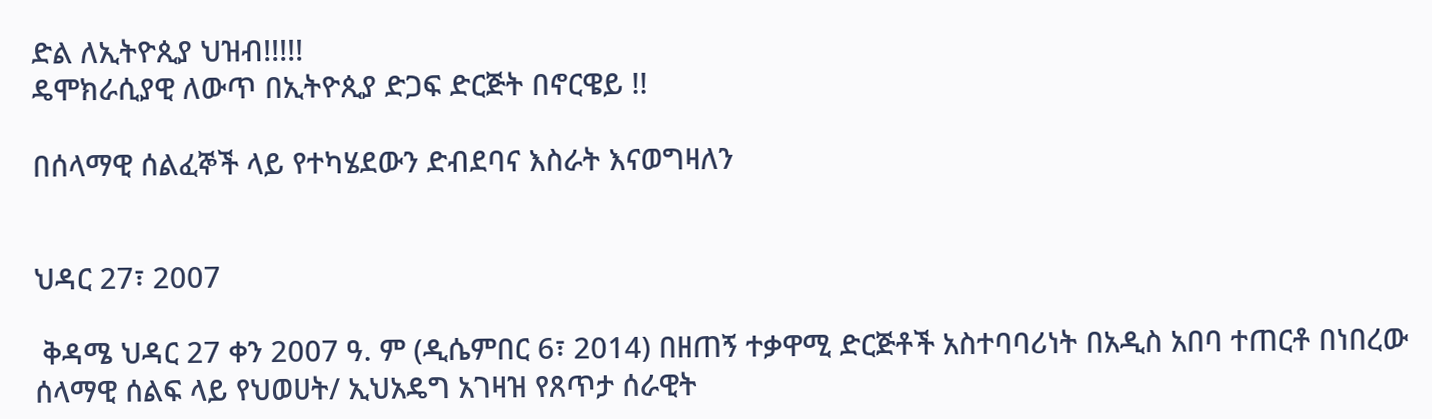ድል ለኢትዮጲያ ህዝብ!!!!!
ዴሞክራሲያዊ ለውጥ በኢትዮጲያ ድጋፍ ድርጅት በኖርዌይ !!

በሰላማዊ ሰልፈኞች ላይ የተካሄደውን ድብደባና እስራት እናወግዛለን


ህዳር 27፣ 2007

 ቅዳሜ ህዳር 27 ቀን 2007 ዓ. ም (ዲሴምበር 6፣ 2014) በዘጠኝ ተቃዋሚ ድርጅቶች አስተባባሪነት በአዲስ አበባ ተጠርቶ በነበረው ሰላማዊ ሰልፍ ላይ የህወሀት/ ኢህአዴግ አገዛዝ የጸጥታ ሰራዊት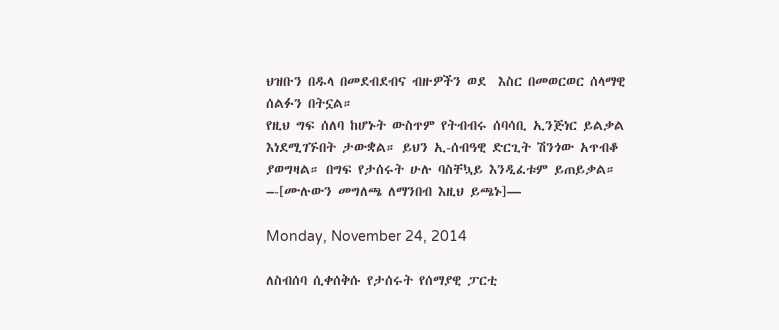ህዝቡን በዱላ በመደብደብና ብዙዎችን ወደ  እስር በመወርወር ሰላማዊ ሰልፉን በትኗል።
የዚህ ግፍ ሰለባ ከሆኑት ውስጥም የትብብሩ ሰባሳቢ ኢንጅነር ይልቃል  እነደሚገኙበት ታውቋል። ይህን ኢ-ሰብዓዊ ድርጊት ሽንጎው አጥብቆ ያወግዛል። በግፍ የታሰሩት ሁሉ ባስቸኳይ እንዲፈቱም ይጠይቃል።  –-[ሙሉውን መግለጫ ለማንበብ እዚህ ይጫኑ]—

Monday, November 24, 2014

ለስብሰባ ሲቀሰቅሱ የታሰሩት የሰማያዊ ፓርቲ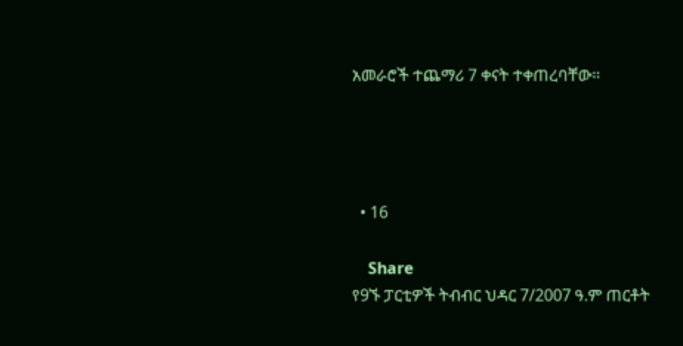አመራሮች ተጨማሪ 7 ቀናት ተቀጠረባቸው፡፡




  • 16

    Share
የ9ኙ ፓርቲዎች ትብብር ህዳር 7/2007 ዓ.ም ጠርቶት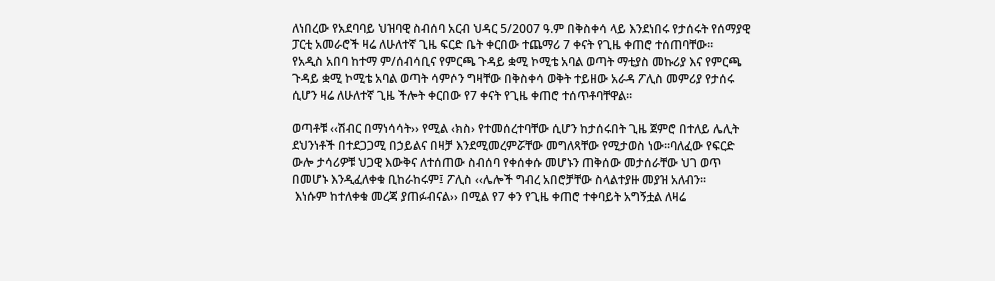ለነበረው የአደባባይ ህዝባዊ ስብሰባ አርብ ህዳር 5/2007 ዓ.ም በቅስቀሳ ላይ እንደነበሩ የታሰሩት የሰማያዊ ፓርቲ አመራሮች ዛሬ ለሁለተኛ ጊዜ ፍርድ ቤት ቀርበው ተጨማሪ 7 ቀናት የጊዜ ቀጠሮ ተሰጠባቸው፡፡
የአዲስ አበባ ከተማ ም/ሰብሳቢና የምርጫ ጉዳይ ቋሚ ኮሚቴ አባል ወጣት ማቲያስ መኩሪያ እና የምርጫ ጉዳይ ቋሚ ኮሚቴ አባል ወጣት ሳምሶን ግዛቸው በቅስቀሳ ወቅት ተይዘው አራዳ ፖሊስ መምሪያ የታሰሩ ሲሆን ዛሬ ለሁለተኛ ጊዜ ችሎት ቀርበው የ7 ቀናት የጊዜ ቀጠሮ ተሰጥቶባቸዋል፡፡

ወጣቶቹ ‹‹ሽብር በማነሳሳት›› የሚል ‹ክስ› የተመሰረተባቸው ሲሆን ከታሰሩበት ጊዜ ጀምሮ በተለይ ሌሊት ደህንነቶች በተደጋጋሚ በኃይልና በዛቻ እንደሚመረምሯቸው መግለጻቸው የሚታወስ ነው፡፡ባለፈው የፍርድ ውሎ ታሳሪዎቹ ህጋዊ እውቅና ለተሰጠው ስብሰባ የቀሰቀሱ መሆኑን ጠቅሰው መታሰራቸው ህገ ወጥ በመሆኑ እንዲፈለቀቁ ቢከራከሩም፤ ፖሊስ ‹‹ሌሎች ግብረ አበሮቻቸው ስላልተያዙ መያዝ አለብን፡፡
 እነሱም ከተለቀቁ መረጃ ያጠፉብናል›› በሚል የ7 ቀን የጊዜ ቀጠሮ ተቀባይት አግኝቷል ለዛሬ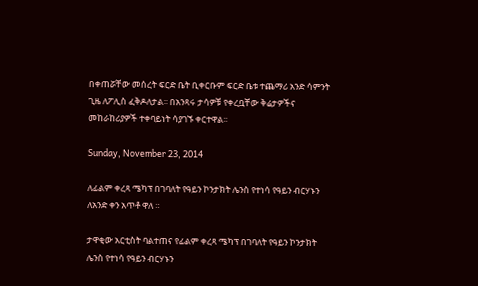በቀጠሯቸው መሰረት ፍርድ ቤት ቢቀርቡም ፍርድ ቤቱ ተጨማሪ አንድ ሳምንት ጊዜ ለፖሊስ ፈቅዶለታል፡፡ በአንጻሩ ታሳዎቹ የቀረቧቸው ቅሬታዎችና መከራከሪያዎች ተቀባይነት ሳያገኙ ቀርተዋል፡፡

Sunday, November 23, 2014

ለፊልም ቀረጻ ሜካፕ በገባለት የዓይን ኮንታክት ሌንስ የተነሳ የዓይን ብርሃኑን ለአንድ ቀን አጥቶ ዋለ ።

ታዋቂው አርቲስት ባልተጠና የፊልም ቀረጻ ሜካፕ በገባለት የዓይን ኮንታክት ሌንስ የተነሳ የዓይን ብርሃኑን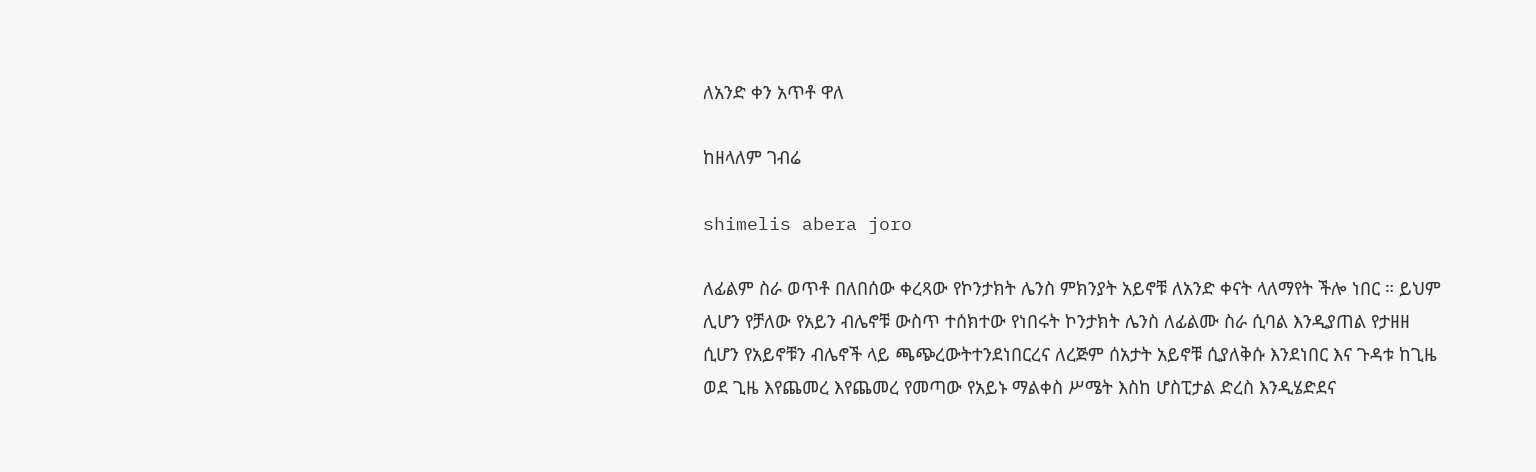ለአንድ ቀን አጥቶ ዋለ

ከዘላለም ገብሬ

shimelis abera joro

ለፊልም ስራ ወጥቶ በለበሰው ቀረጻው የኮንታክት ሌንስ ምክንያት አይኖቹ ለአንድ ቀናት ላለማየት ችሎ ነበር ። ይህም ሊሆን የቻለው የአይን ብሌኖቹ ውስጥ ተሰክተው የነበሩት ኮንታክት ሌንስ ለፊልሙ ስራ ሲባል እንዲያጠል የታዘዘ ሲሆን የአይኖቹን ብሌኖች ላይ ጫጭረውትተንደነበርረና ለረጅም ሰአታት አይኖቹ ሲያለቅሱ እንደነበር እና ጉዳቱ ከጊዜ ወደ ጊዜ እየጨመረ እየጨመረ የመጣው የአይኑ ማልቀስ ሥሜት እስከ ሆስፒታል ድረስ እንዲሄድደና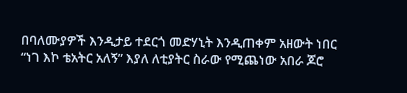በባለሙያዎች እንዲታይ ተደርጎ መድሃኒት እንዲጠቀም አዘውት ነበር “ነገ እኮ ቴአትር አለኝ” እያለ ለቲያትር ስራው የሚጨነው አበራ ጆሮ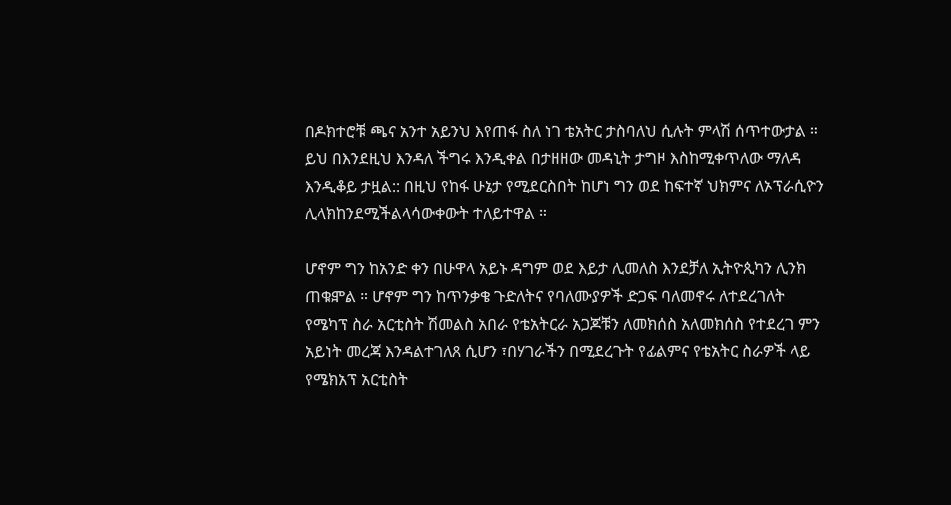በዶክተሮቹ ጫና አንተ አይንህ እየጠፋ ስለ ነገ ቴአትር ታስባለህ ሲሉት ምላሽ ሰጥተውታል ።
ይህ በእንደዚህ እንዳለ ችግሩ እንዲቀል በታዘዘው መዳኒት ታግዞ እስከሚቀጥለው ማለዳ እንዲቆይ ታዟል:: በዚህ የከፋ ሁኔታ የሚደርስበት ከሆነ ግን ወደ ከፍተኛ ህክምና ለኦፕራሲዮን ሊላክከንደሚችልላሳውቀውት ተለይተዋል ።

ሆኖም ግን ከአንድ ቀን በሁዋላ አይኑ ዳግም ወደ እይታ ሊመለስ እንደቻለ ኢትዮጲካን ሊንክ ጠቁⶁል ። ሆኖም ግን ከጥንቃቄ ጉድለትና የባለሙያዎች ድጋፍ ባለመኖሩ ለተደረገለት የሜካፕ ስራ አርቲስት ሽመልስ አበራ የቴአትርራ አጋጆቹን ለመክሰስ አለመክሰስ የተደረገ ምን አይነት መረጃ እንዳልተገለጸ ሲሆን ፣በሃገራችን በሚደረጉት የፊልምና የቴአትር ስራዎች ላይ የሜክአፕ አርቲስት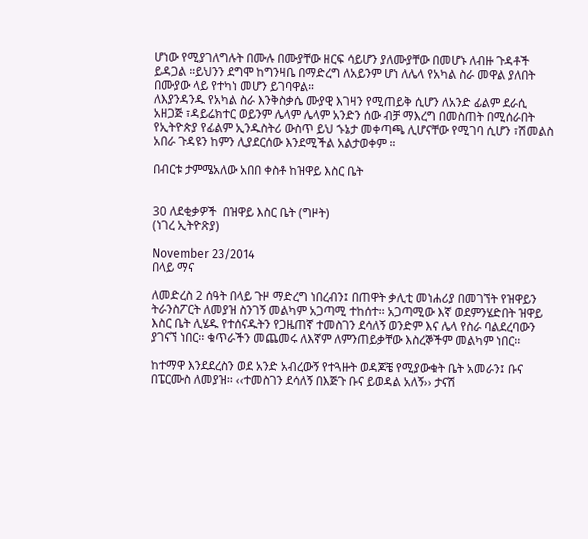ሆነው የሚያገለግሉት በሙሉ በሙያቸው ዘርፍ ሳይሆን ያለሙያቸው በመሆኑ ለብዙ ጉዳቶች ይዳጋል ።ይህንን ደግሞ ከግንዛቤ በማድረግ ለአይንም ሆነ ለሌላ የአካል ስራ መዋል ያለበት በሙያው ላይ የተካነ መሆን ይገባዋል።
ለእያንዳንዱ የአካል ስራ እንቅስቃሴ ሙያዊ እገዛን የሚጠይቅ ሲሆን ለአንድ ፊልም ደራሲ አዘጋጅ ፣ዳይሬክተር ወይንም ሌላም ሌላም አንድን ሰው ብቻ ማእረግ በመስጠት በሚሰራበት የኢትዮጵያ የፊልም ኢንዱስትሪ ውስጥ ይህ ኁኔታ መቀጣጫ ሊሆናቸው የሚገባ ሲሆን ፣ሽመልስ አበራ ጉዳዩን ከምን ሊያደርሰው እንደሚችል አልታወቀም ።

በብርቱ ታምሜአለው አበበ ቀስቶ ከዝዋይ እስር ቤት


30 ለደቂቃዎች  በዝዋይ እስር ቤት (ግዞት)
(ነገረ ኢትዮጽያ)

November 23/2014
በላይ ማና

ለመድረስ 2 ሰዓት በላይ ጉዞ ማድረግ ነበረብን፤ በጠዋት ቃሊቲ መነሐሪያ በመገኘት የዝዋይን ትራንስፖርት ለመያዝ ስንገኝ መልካም አጋጣሚ ተከሰተ፡፡ አጋጣሚው እኛ ወደምንሄድበት ዝዋይ እስር ቤት ሊሄዱ የተሰናዱትን የጋዜጠኛ ተመስገን ደሳለኝ ወንድም እና ሌላ የስራ ባልደረባውን ያገናኘ ነበር፡፡ ቁጥራችን መጨመሩ ለእኛም ለምንጠይቃቸው እስረኞችም መልካም ነበር፡፡

ከተማዋ እንደደረስን ወደ አንድ አብረውኝ የተጓዙት ወዳጆቼ የሚያውቁት ቤት አመራን፤ ቡና በፔርሙስ ለመያዝ፡፡ ‹‹ተመስገን ደሳለኝ በእጅጉ ቡና ይወዳል አለኝ›› ታናሽ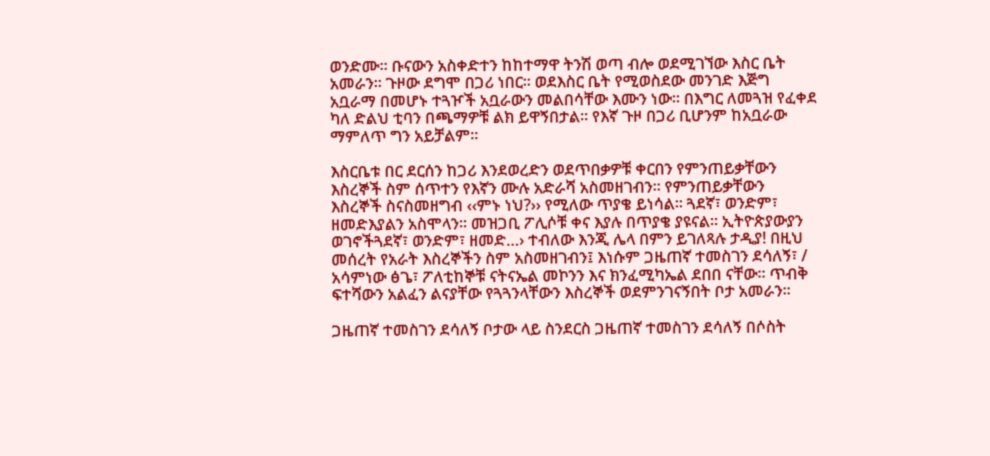ወንድሙ፡፡ ቡናውን አስቀድተን ከከተማዋ ትንሽ ወጣ ብሎ ወደሚገኘው እስር ቤት አመራን፡፡ ጉዞው ደግሞ በጋሪ ነበር፡፡ ወደእስር ቤት የሚወስደው መንገድ እጅግ አቧራማ በመሆኑ ተጓዦች አቧራውን መልበሳቸው እሙን ነው፡፡ በእግር ለመጓዝ የፈቀደ ካለ ድልህ ቲባን በጫማዎቹ ልክ ይዋኝበታል፡፡ የእኛ ጉዞ በጋሪ ቢሆንም ከአቧራው ማምለጥ ግን አይቻልም፡፡

እስርቤቱ በር ደርሰን ከጋሪ እንደወረድን ወደጥበቃዎቹ ቀርበን የምንጠይቃቸውን እስረኞች ስም ሰጥተን የእኛን ሙሉ አድራሻ አስመዘገብን፡፡ የምንጠይቃቸውን እስረኞች ስናስመዘግብ ‹‹ምኑ ነህ?›› የሚለው ጥያቄ ይነሳል፡፡ ጓደኛ፣ ወንድም፣ ዘመድእያልን አስሞላን፡፡ መዝጋቢ ፖሊሶቹ ቀና እያሉ በጥያቄ ያዩናል፡፡ ኢትዮጵያውያን ወገኖችጓደኛ፣ ወንድም፣ ዘመድ…› ተብለው እንጂ ሌላ በምን ይገለጻሉ ታዲያ! በዚህ መሰረት የአራት እስረኞችን ስም አስመዘገብን፤ እነሱም ጋዜጠኛ ተመስገን ደሳለኝ፣ / አሳምነው ፅጌ፣ ፖለቲከኞቹ ናትናኤል መኮንን እና ክንፈሚካኤል ደበበ ናቸው፡፡ ጥብቅ ፍተሻውን አልፈን ልናያቸው የጓጓንላቸውን እስረኞች ወደምንገናኝበት ቦታ አመራን፡፡

ጋዜጠኛ ተመስገን ደሳለኝ ቦታው ላይ ስንደርስ ጋዜጠኛ ተመስገን ደሳለኝ በሶስት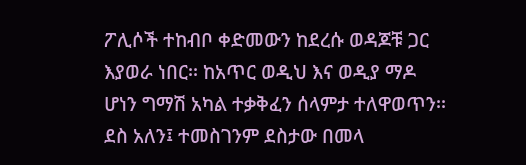ፖሊሶች ተከብቦ ቀድመውን ከደረሱ ወዳጆቹ ጋር እያወራ ነበር፡፡ ከአጥር ወዲህ እና ወዲያ ማዶ ሆነን ግማሽ አካል ተቃቅፈን ሰላምታ ተለዋወጥን፡፡ ደስ አለን፤ ተመስገንም ደስታው በመላ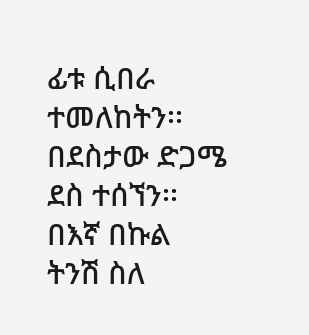ፊቱ ሲበራ ተመለከትን፡፡ በደስታው ድጋሜ ደስ ተሰኘን፡፡ በእኛ በኩል ትንሽ ስለ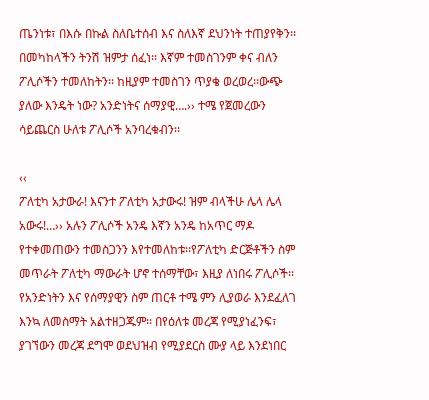ጤንነቱ፣ በእሱ በኩል ስለቤተሰብ እና ስለእኛ ደህንነት ተጠያየቅን፡፡ በመካከላችን ትንሽ ዝምታ ሰፈነ፡፡ እኛም ተመስገንም ቀና ብለን ፖሊሶችን ተመለከትን፡፡ ከዚያም ተመስገን ጥያቄ ወረወረ፡፡ውጭ ያለው እንዴት ነው? አንድነትና ሰማያዊ….›› ተሜ የጀመረውን ሳይጨርስ ሁለቱ ፖሊሶች አንባረቁብን፡፡

‹‹
ፖለቲካ አታውራ! እናንተ ፖለቲካ አታውሩ! ዝም ብላችሁ ሌላ ሌላ አውሩ!…›› አሉን ፖሊሶች አንዴ እኛን አንዴ ከአጥር ማዶ የተቀመጠውን ተመስጋንን እየተመለከቱ፡፡የፖለቲካ ድርጅቶችን ስም መጥራት ፖለቲካ ማውራት ሆኖ ተሰማቸው፣ እዚያ ለነበሩ ፖሊሶች፡፡ የአንድነትን እና የሰማያዊን ስም ጠርቶ ተሜ ምን ሊያወራ እንደፈለገ እንኳ ለመስማት አልተዘጋጁም፡፡ በየዕለቱ መረጃ የሚያነፈንፍ፣ ያገኘውን መረጃ ደግሞ ወደህዝብ የሚያደርስ ሙያ ላይ እንደነበር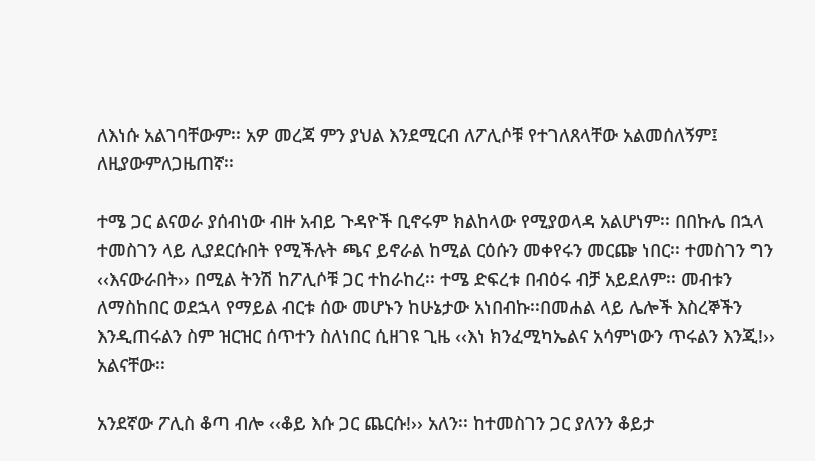ለእነሱ አልገባቸውም፡፡ አዎ መረጃ ምን ያህል እንደሚርብ ለፖሊሶቹ የተገለጸላቸው አልመሰለኝም፤ ለዚያውምለጋዜጠኛ፡፡

ተሜ ጋር ልናወራ ያሰብነው ብዙ አብይ ጉዳዮች ቢኖሩም ክልከላው የሚያወላዳ አልሆነም፡፡ በበኩሌ በኋላ ተመስገን ላይ ሊያደርሱበት የሚችሉት ጫና ይኖራል ከሚል ርዕሱን መቀየሩን መርጬ ነበር፡፡ ተመስገን ግን ‹‹እናውራበት›› በሚል ትንሽ ከፖሊሶቹ ጋር ተከራከረ፡፡ ተሜ ድፍረቱ በብዕሩ ብቻ አይደለም፡፡ መብቱን ለማስከበር ወደኋላ የማይል ብርቱ ሰው መሆኑን ከሁኔታው አነበብኩ፡፡በመሐል ላይ ሌሎች እስረኞችን እንዲጠሩልን ስም ዝርዝር ሰጥተን ስለነበር ሲዘገዩ ጊዜ ‹‹እነ ክንፈሚካኤልና አሳምነውን ጥሩልን እንጂ!›› አልናቸው፡፡

አንደኛው ፖሊስ ቆጣ ብሎ ‹‹ቆይ እሱ ጋር ጨርሱ!›› አለን፡፡ ከተመስገን ጋር ያለንን ቆይታ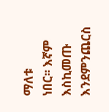ማለቱ
ነበር፡፡ እኛም እስኪመጡ እንደምንጨርስ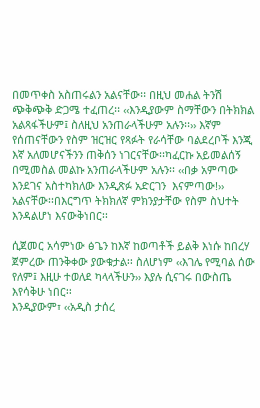በመጥቀስ አስጠሩልን አልናቸው፡፡ በዚህ መሐል ትንሽ ጭቅጭቅ ድጋሜ ተፈጠረ፡፡ ‹‹እንዲያውም ስማቸውን በትክክል አልጻፋችሁም፤ ስለዚህ አንጠራላችሁም አሉን፡፡›› እኛም የሰጠናቸውን የስም ዝርዝር የጻፉት የራሳቸው ባልደረቦች እንጂ እኛ አለመሆናችንን ጠቅሰን ነገርናቸው፡፡ካፈርኩ አይመልሰኝ በሚመስል መልኩ አንጠራላችሁም አሉን፡፡ ‹‹በቃ አምጣው እንደገና አስተካክለው እንዲጽፉ አድርገን  እናምጣው!›› አልናቸው፡፡በእርግጥ ትክክለኛ ምክንያታቸው የስም ስህተት እንዳልሆነ እናውቅነበር፡፡

ሲጀመር አሳምነው ፅጌን ከእኛ ከወጣቶች ይልቅ እነሱ ከበረሃ ጀምረው ጠንቅቀው ያውቁታል፡፡ ስለሆነም ‹‹እገሌ የሚባል ሰው የለም፤ እዚሁ ተወለደ ካላላችሁን›› እያሉ ሲናገሩ በውስጤ እየሳቅሁ ነበር፡፡
እንዲያውም፣ ‹‹አዲስ ታሰረ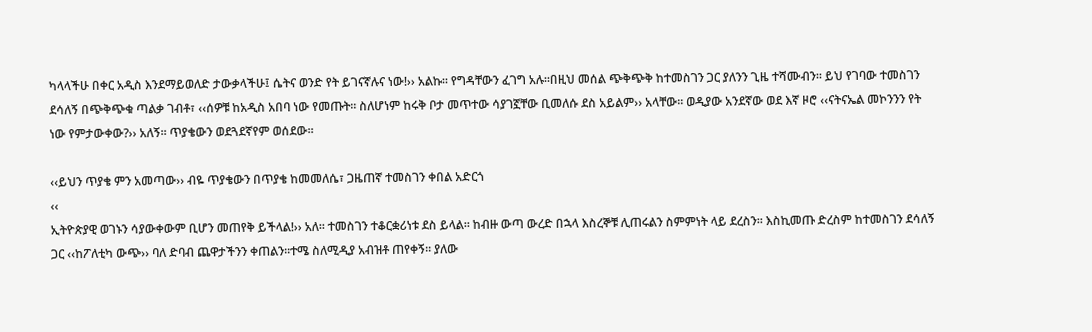ካላላችሁ በቀር አዲስ እንደማይወለድ ታውቃላችሁ፤ ሴትና ወንድ የት ይገናኛሉና ነው!›› አልኩ፡፡ የግዳቸውን ፈገግ አሉ፡፡በዚህ መሰል ጭቅጭቅ ከተመስገን ጋር ያለንን ጊዜ ተሻሙብን፡፡ ይህ የገባው ተመስገን ደሳለኝ በጭቅጭቁ ጣልቃ ገብቶ፣ ‹‹ሰዎቹ ከአዲስ አበባ ነው የመጡት፡፡ ስለሆነም ከሩቅ ቦታ መጥተው ሳያገኟቸው ቢመለሱ ደስ አይልም›› አላቸው፡፡ ወዲያው አንደኛው ወደ እኛ ዞሮ ‹‹ናትናኤል መኮንንን የት ነው የምታውቀው?›› አለኝ፡፡ ጥያቄውን ወደጓደኛየም ወሰደው፡፡

‹‹ይህን ጥያቄ ምን አመጣው›› ብዬ ጥያቄውን በጥያቄ ከመመለሴ፣ ጋዜጠኛ ተመስገን ቀበል አድርጎ
‹‹
ኢትዮጵያዊ ወገኑን ሳያውቀውም ቢሆን መጠየቅ ይችላል!›› አለ፡፡ ተመስገን ተቆርቋሪነቱ ደስ ይላል፡፡ ከብዙ ውጣ ውረድ በኋላ እስረኞቹ ሊጠሩልን ስምምነት ላይ ደረስን፡፡ እስኪመጡ ድረስም ከተመስገን ደሳለኝ ጋር ‹‹ከፖለቲካ ውጭ›› ባለ ድባብ ጨዋታችንን ቀጠልን፡፡ተሜ ስለሚዲያ አብዝቶ ጠየቀኝ፡፡ ያለው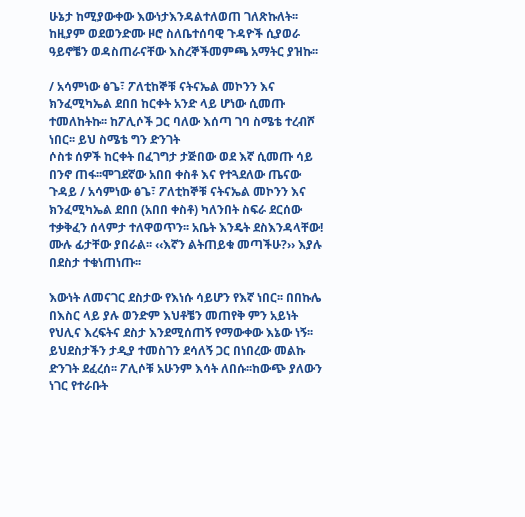ሁኔታ ከሚያውቀው እውነታእንዳልተለወጠ ገለጽኩለት፡፡ ከዚያም ወደወንድሙ ዞሮ ስለቤተሰባዊ ጉዳዮች ሲያወራ ዓይኖቼን ወዳስጠራናቸው እስረኞችመምጫ አማትር ያዝኩ፡፡

/ አሳምነው ፅጌ፣ ፖለቲከኞቹ ናትናኤል መኮንን እና ክንፈሚካኤል ደበበ ከርቀት አንድ ላይ ሆነው ሲመጡ ተመለከትኩ፡፡ ከፖሊሶች ጋር ባለው እሰጣ ገባ ስሜቴ ተረብሾ ነበር፡፡ ይህ ስሜቴ ግን ድንገት
ሶስቱ ሰዎች ከርቀት በፈገግታ ታጅበው ወደ እኛ ሲመጡ ሳይ በንኖ ጠፋ፡፡ሞገደኛው አበበ ቀስቶ እና የተጓደለው ጤናው ጉዳይ / አሳምነው ፅጌ፣ ፖለቲከኞቹ ናትናኤል መኮንን እና ክንፈሚካኤል ደበበ (አበበ ቀስቶ) ካለንበት ስፍራ ደርሰው ተቃቅፈን ሰላምታ ተለዋወጥን፡፡ አቤት እንዴት ደስእንዳላቸው! ሙሉ ፊታቸው ያበራል፡፡ ‹‹እኛን ልትጠይቁ መጣችሁ?›› እያሉ በደስታ ተቁነጠነጡ፡፡

እውነት ለመናገር ደስታው የእነሱ ሳይሆን የእኛ ነበር፡፡ በበኩሌ በእስር ላይ ያሉ ወንድም እህቶቼን መጠየቅ ምን አይነት የህሊና እረፍትና ደስታ እንደሚሰጠኝ የማውቀው እኔው ነኝ፡፡ይህደስታችን ታዲያ ተመስገን ደሳለኝ ጋር በነበረው መልኩ ድንገት ደፈረሰ፡፡ ፖሊሶቹ አሁንም እሳት ለበሱ፡፡ከውጭ ያለውን ነገር የተራቡት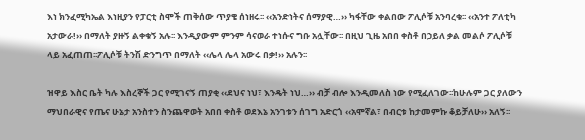እነ ክንፈሚካኤል እነዚያን የፓርቲ ስሞች ጠቅሰው ጥያቄ ሰነዘሩ፡፡ ‹‹አንድነትና ሰማያዊ…›› ካፋቸው ቀልበው ፖሊሶቹ አንባረቁ፡፡ ‹‹አንተ ፖለቲካ አታውራ!›› በማለት ያዙኝ ልቀቁኝ አሉ፡፡ እንዲያውም ምንም ሳናወራ ተነሱና ግቡ አሏቸው፡፡ በዚህ ጊዜ አበበ ቀስቶ በኃይለ ቃል መልሶ ፖሊሶቹ ላይ አፈጠጠ፡፡ፖሊሶቹ ትንሽ ድንግጥ በማለት ‹‹ሌላ ሌላ አውሩ በቃ!›› አሉን፡፡

ዝዋይ እስር ቤት ካሉ እስረኞች ጋር የሚገናኝ ጠያቂ ‹‹ደህና ነህ፣ እንዴት ነህ…›› ብቻ ብሎ እንዲመለስ ነው የሚፈለገው፡፡ከሁሉም ጋር ያለውን ማህበራዊና የጤና ሁኔታ አንስተን ስንጨዋወት አበበ ቀስቶ ወደእኔ አንገቱን ሰገግ አድርጎ ‹‹አሞኛል፣ በብርቱ ከታመምኩ ቆይቻለሁ›› አለኝ፡፡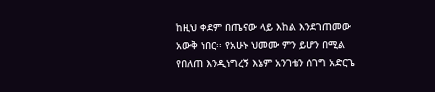ከዚህ ቀደም በጤናው ላይ እከል እንደገጠመው አውቅ ነበር፡፡ የአሁኑ ህመሙ ምን ይሆን በሚል የበለጠ እንዲነግረኝ እኔም አንገቴን ሰገግ አድርጌ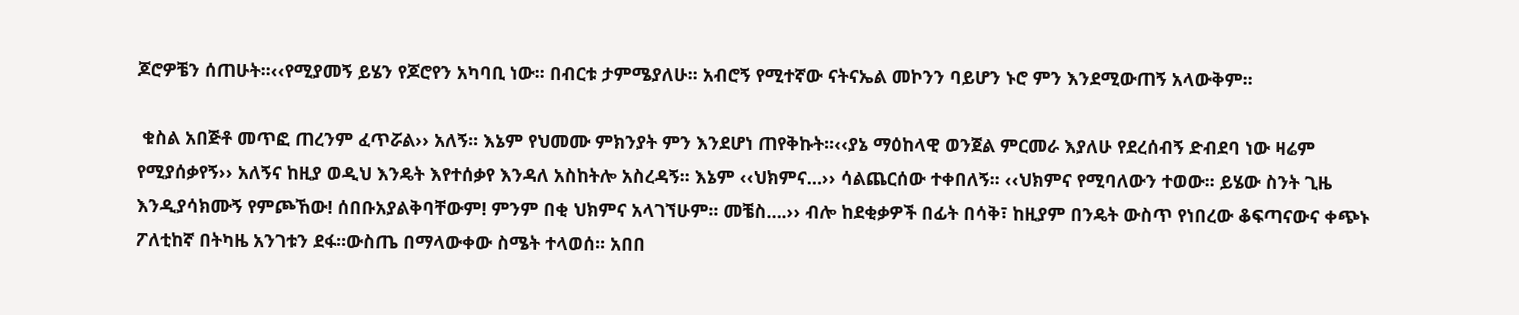ጆሮዎቼን ሰጠሁት፡፡‹‹የሚያመኝ ይሄን የጆሮየን አካባቢ ነው፡፡ በብርቱ ታምሜያለሁ፡፡ አብሮኝ የሚተኛው ናትናኤል መኮንን ባይሆን ኑሮ ምን እንደሚውጠኝ አላውቅም፡፡

 ቁስል አበጅቶ መጥፎ ጠረንም ፈጥሯል›› አለኝ፡፡ እኔም የህመሙ ምክንያት ምን እንደሆነ ጠየቅኩት፡፡‹‹ያኔ ማዕከላዊ ወንጀል ምርመራ እያለሁ የደረሰብኝ ድብደባ ነው ዛሬም የሚያሰቃየኝ›› አለኝና ከዚያ ወዲህ እንዴት እየተሰቃየ እንዳለ አስከትሎ አስረዳኝ፡፡ እኔም ‹‹ህክምና…›› ሳልጨርሰው ተቀበለኝ፡፡ ‹‹ህክምና የሚባለውን ተወው፡፡ ይሄው ስንት ጊዜ እንዲያሳክሙኝ የምጮኸው! ሰበቡአያልቅባቸውም! ምንም በቂ ህክምና አላገኘሁም፡፡ መቼስ….›› ብሎ ከደቂቃዎች በፊት በሳቅ፣ ከዚያም በንዴት ውስጥ የነበረው ቆፍጣናውና ቀጭኑ ፖለቲከኛ በትካዜ አንገቱን ደፋ፡፡ውስጤ በማላውቀው ስሜት ተላወሰ፡፡ አበበ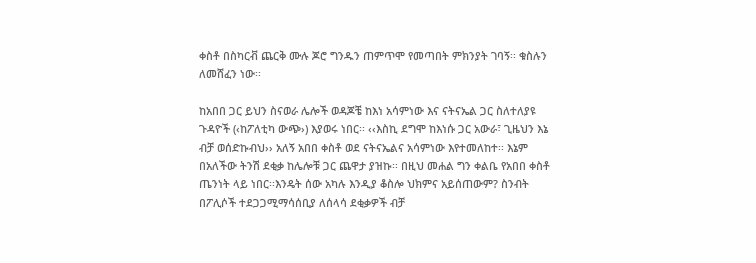ቀስቶ በስካርቭ ጨርቅ ሙሉ ጆሮ ግንዱን ጠምጥሞ የመጣበት ምክንያት ገባኝ፡፡ ቁስሉን ለመሸፈን ነው፡፡

ከአበበ ጋር ይህን ስናወራ ሌሎች ወዳጆቼ ከእነ አሳምነው እና ናትናኤል ጋር ስለተለያዩ ጉዳዮች (‹ከፖለቲካ ውጭ›) እያወሩ ነበር፡፡ ‹‹እስኪ ደግሞ ከእነሱ ጋር አውራ፣ ጊዜህን እኔ ብቻ ወሰድኩብህ›› አለኝ አበበ ቀስቶ ወደ ናትናኤልና አሳምነው እየተመለከተ፡፡ እኔም በአለችው ትንሽ ደቂቃ ከሌሎቹ ጋር ጨዋታ ያዝኩ፡፡ በዚህ መሐል ግን ቀልቤ የአበበ ቀስቶ ጤንነት ላይ ነበር፡፡እንዴት ሰው አካሉ እንዲያ ቆስሎ ህክምና አይሰጠውም? ስንብት በፖሊሶች ተደጋጋሚማሳሰቢያ ለሰላሳ ደቂቃዎች ብቻ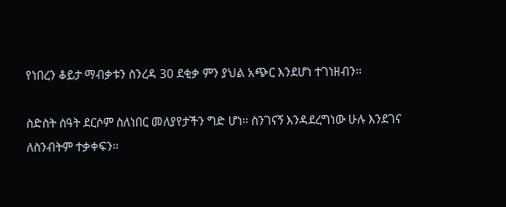የነበረን ቆይታ ማብቃቱን ስንረዳ 30 ደቂቃ ምን ያህል አጭር እንደሆነ ተገነዘብን፡፡

ስድስት ሰዓት ደርሶም ስለነበር መለያየታችን ግድ ሆነ፡፡ ስንገናኝ እንዳደረግነው ሁሉ እንደገና ለስንብትም ተቃቀፍን፡፡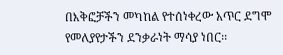በእቅፎቻችን መካከል የተሰነቀረው አጥር ደግሞ የመለያየታችን ደንቃራነት ማሳያ ነበር፡፡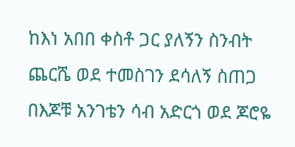ከእነ አበበ ቀስቶ ጋር ያለኝን ስንብት ጨርሼ ወደ ተመስገን ደሳለኝ ስጠጋ በእጆቹ አንገቴን ሳብ አድርጎ ወደ ጆሮዬ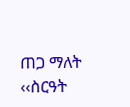ጠጋ ማለት ‹‹ስርዓት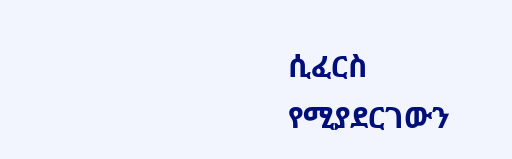ሲፈርስ የሚያደርገውን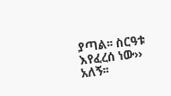ያጣል፡፡ ስርዓቱ እየፈረሰ ነው›› አለኝ፡፡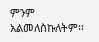ምንም አልመለስኩለትም፡፡